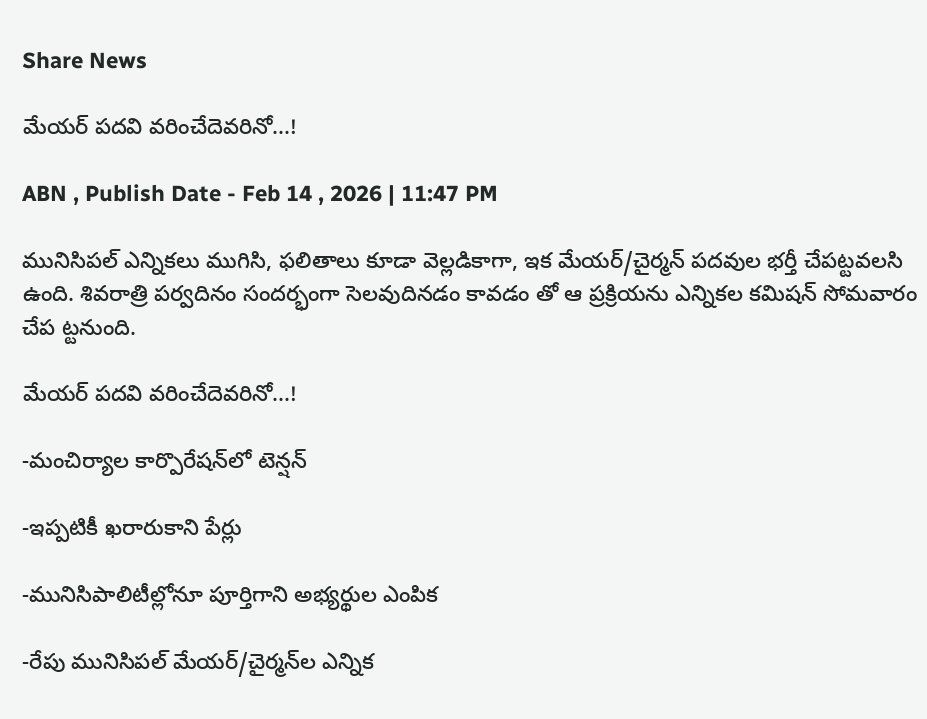Share News

మేయర్‌ పదవి వరించేదెవరినో...!

ABN , Publish Date - Feb 14 , 2026 | 11:47 PM

మునిసిపల్‌ ఎన్నికలు ముగిసి, ఫలితాలు కూడా వెల్లడికాగా, ఇక మేయర్‌/చైర్మన్‌ పదవుల భర్తీ చేపట్టవలసి ఉంది. శివరాత్రి పర్వదినం సందర్భంగా సెలవుదినడం కావడం తో ఆ ప్రక్రియను ఎన్నికల కమిషన్‌ సోమవారం చేప ట్టనుంది.

మేయర్‌ పదవి వరించేదెవరినో...!

-మంచిర్యాల కార్పొరేషన్‌లో టెన్షన్‌

-ఇప్పటికీ ఖరారుకాని పేర్లు

-మునిసిపాలిటీల్లోనూ పూర్తిగాని అభ్యర్థుల ఎంపిక

-రేపు మునిసిపల్‌ మేయర్‌/చైర్మన్‌ల ఎన్నిక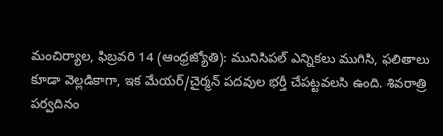మంచిర్యాల, ఫిబ్రవరి 14 (ఆంధ్రజ్యోతి): మునిసిపల్‌ ఎన్నికలు ముగిసి, ఫలితాలు కూడా వెల్లడికాగా, ఇక మేయర్‌/చైర్మన్‌ పదవుల భర్తీ చేపట్టవలసి ఉంది. శివరాత్రి పర్వదినం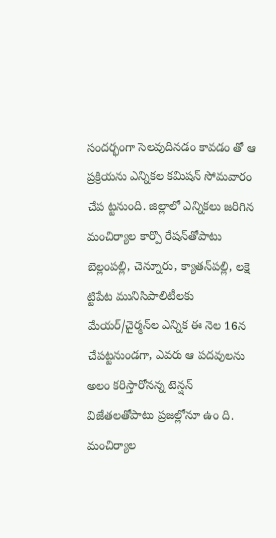సందర్భంగా సెలవుదినడం కావడం తో ఆ ప్రక్రియను ఎన్నికల కమిషన్‌ సోమవారం చేప ట్టనుంది. జిల్లాలో ఎన్నికలు జరిగిన మంచిర్యాల కార్పొ రేషన్‌తోపాటు బెల్లంపల్లి, చెన్నూరు, క్యాతన్‌పల్లి, లక్షె ట్టిపేట మునిసిపాలిటీలకు మేయర్‌/చైర్మన్‌ల ఎన్నిక ఈ నెల 16న చేపట్టనుండగా, ఎవరు ఆ పదవులను అలం కరిస్తారోనన్న టెన్షన్‌ విజేతలతోపాటు ప్రజల్లోనూ ఉం ది. మంచిర్యాల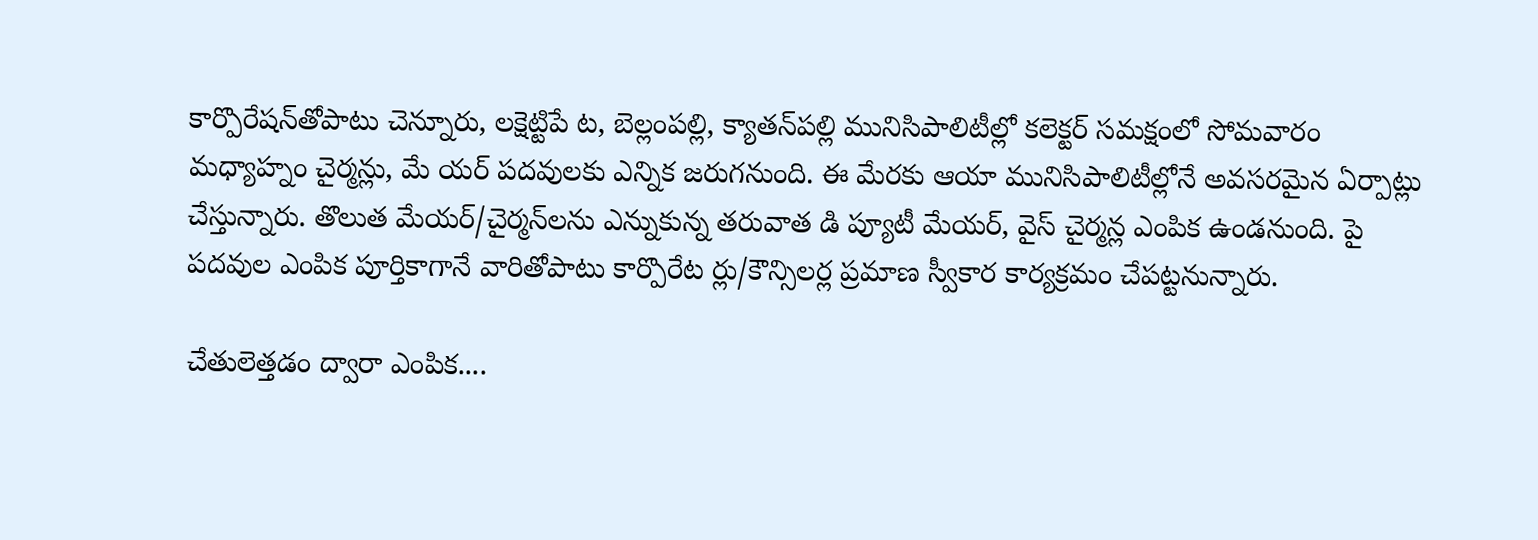కార్పొరేషన్‌తోపాటు చెన్నూరు, లక్షెట్టిపే ట, బెల్లంపల్లి, క్యాతన్‌పల్లి మునిసిపాలిటీల్లో కలెక్టర్‌ సమక్షంలో సోమవారం మధ్యాహ్నం చైర్మన్లు, మే యర్‌ పదవులకు ఎన్నిక జరుగనుంది. ఈ మేరకు ఆయా మునిసిపాలిటీల్లోనే అవసరమైన ఏర్పాట్లు చేస్తున్నారు. తొలుత మేయర్‌/చైర్మన్‌లను ఎన్నుకున్న తరువాత డి ప్యూటీ మేయర్‌, వైస్‌ చైర్మన్ల ఎంపిక ఉండనుంది. పై పదవుల ఎంపిక పూర్తికాగానే వారితోపాటు కార్పొరేట ర్లు/కౌన్సిలర్ల ప్రమాణ స్వీకార కార్యక్రమం చేపట్టనున్నారు.

చేతులెత్తడం ద్వారా ఎంపిక....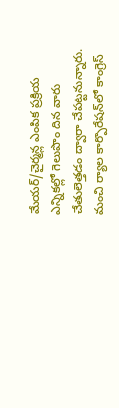మేయర్‌/చైర్మన్ల ఎంపిక ప్రక్రియ ఎన్నికల్లో గెలుపొం దిన వారు చేతులెత్తడం ద్వారా చేపట్టనున్నారు. మంచి ర్యాల కార్పొరేషన్‌లో కాంగ్రెస్‌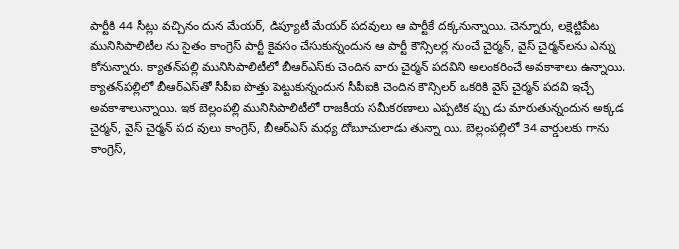పార్టీకి 44 సీట్లు వచ్చినం దున మేయర్‌, డిప్యూటీ మేయర్‌ పదవులు ఆ పార్టీకే దక్కనున్నాయి. చెన్నూరు, లక్షెట్టిపేట మునిసిపాలిటీల ను సైతం కాంగ్రెస్‌ పార్టీ కైవసం చేసుకున్నందున ఆ పార్టీ కౌన్సిలర్ల నుంచే చైర్మన్‌, వైస్‌ చైర్మన్‌లను ఎన్ను కోనున్నారు. క్యాతన్‌పల్లి మునిసిపాలిటీలో బీఆర్‌ఎస్‌కు చెందిన వారు చైర్మన్‌ పదవిని అలంకరించే అవకాశాలు ఉన్నాయి. క్యాతన్‌పల్లిలో బీఆర్‌ఎస్‌తో సీపీఐ పొత్తు పెట్టుకున్నందున సీపీఐకి చెందిన కౌన్సిలర్‌ ఒకరికి వైస్‌ చైర్మన్‌ పదవి ఇచ్చే అవకాశాలున్నాయి. ఇక బెల్లంపల్లి మునిసిపాలిటీలో రాజకీయ సమీకరణాలు ఎప్పటిక ప్పు డు మారుతున్నందున అక్కడ చైర్మన్‌, వైస్‌ చైర్మన్‌ పద వులు కాంగ్రెస్‌, బీఆర్‌ఎస్‌ మధ్య దోబూచులాడు తున్నా యి. బెల్లంపల్లిలో 34 వార్డులకు గాను కాంగ్రెస్‌,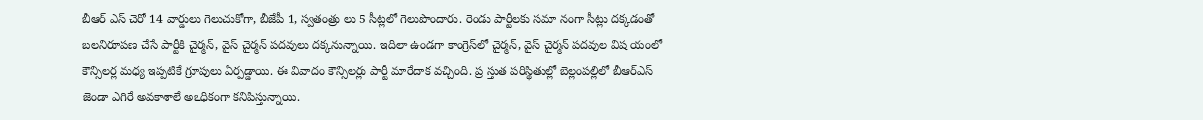బీఆర్‌ ఎస్‌ చెరో 14 వార్డులు గెలుచుకోగా, బీజేపీ 1, స్వతంత్రు లు 5 సీట్లలో గెలుపొందారు. రెండు పార్టీలకు సమా నంగా సీట్లు దక్కడంతో బలనిరూపణ చేసే పార్టీకి చైర్మన్‌, వైస్‌ చైర్మన్‌ పదవులు దక్కనున్నాయి. ఇదిలా ఉండగా కాంగ్రెస్‌లో చైర్మన్‌, వైస్‌ చైర్మన్‌ పదవుల విష యంలో కౌన్సిలర్ల మధ్య ఇప్పటికే గ్రూపులు ఏర్పడ్డాయి. ఈ వివాదం కౌన్సిలర్లు పార్టీ మారేదాక వచ్చింది. ప్ర స్తుత పరిస్థితుల్లో బెల్లంపల్లిలో బీఆర్‌ఎస్‌ జెండా ఎగిరే అవకాశాలే అఽధికంగా కనిపిస్తున్నాయి.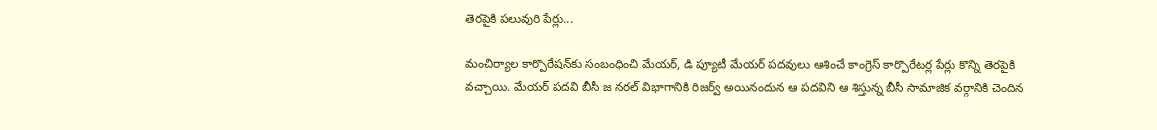తెరపైకి పలువురి పేర్లు...

మంచిర్యాల కార్పొరేషన్‌కు సంబంధించి మేయర్‌, డి ప్యూటీ మేయర్‌ పదవులు ఆశించే కాంగ్రెస్‌ కార్పొరేటర్ల పేర్లు కొన్ని తెరపైకి వచ్చాయి. మేయర్‌ పదవి బీసీ జ నరల్‌ విభాగానికి రిజర్వ్‌ అయినందున ఆ పదవిని ఆ శిస్తున్న బీసీ సామాజిక వర్గానికి చెందిన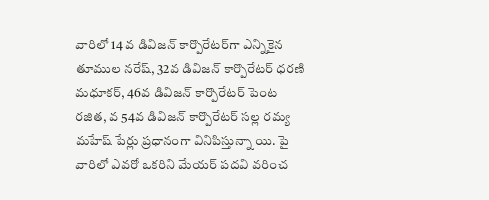వారిలో 14 వ డివిజన్‌ కార్పొరేటర్‌గా ఎన్నికైన తూముల నరేష్‌, 32వ డివిజన్‌ కార్పొరేటర్‌ ధరణి మధూకర్‌, 46వ డివిజన్‌ కార్పొరేటర్‌ పెంట రజిత, వ 54వ డివిజన్‌ కార్పొరేటర్‌ సల్ల రమ్య మహేష్‌ పేర్లు ప్రధానంగా వినిపిస్తున్నా యి. పై వారిలో ఎవరో ఒకరిని మేయర్‌ పదవి వరించ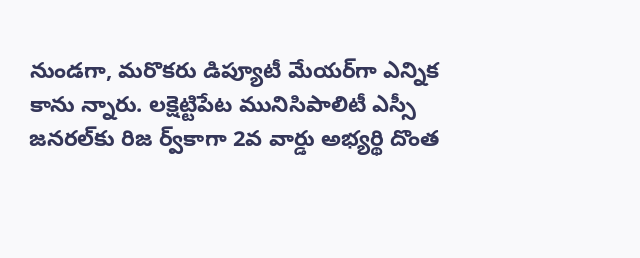నుండగా, మరొకరు డిప్యూటీ మేయర్‌గా ఎన్నిక కాను న్నారు. లక్షెట్టిపేట మునిసిపాలిటీ ఎస్సీ జనరల్‌కు రిజ ర్వ్‌కాగా 2వ వార్డు అభ్యర్థి దొంత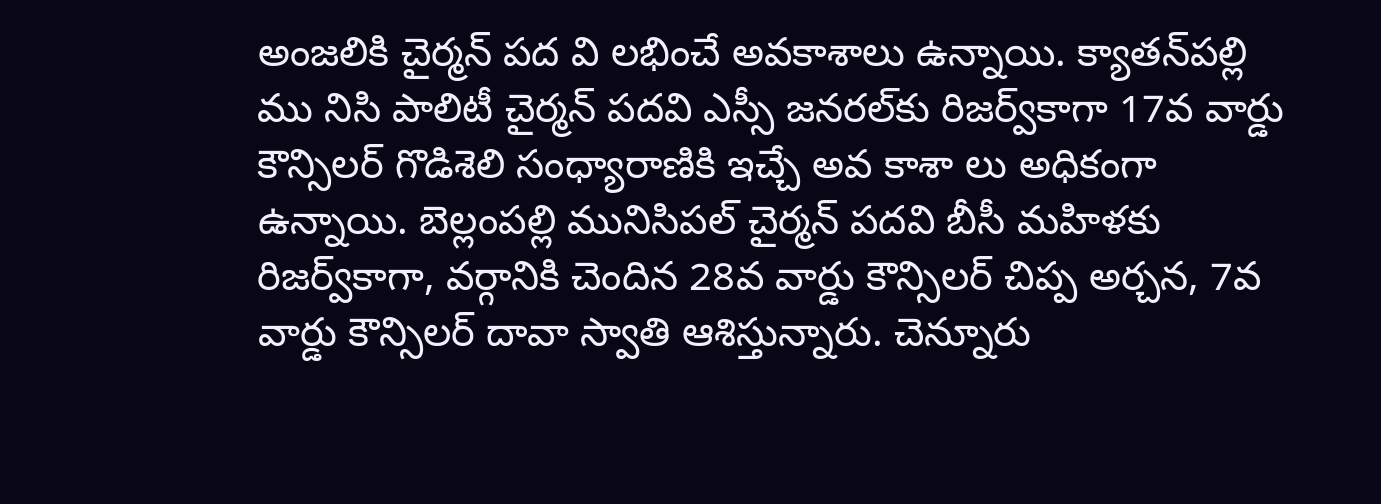అంజలికి చైర్మన్‌ పద వి లభించే అవకాశాలు ఉన్నాయి. క్యాతన్‌పల్లి ము నిసి పాలిటీ చైర్మన్‌ పదవి ఎస్సీ జనరల్‌కు రిజర్వ్‌కాగా 17వ వార్డు కౌన్సిలర్‌ గొడిశెలి సంధ్యారాణికి ఇచ్చే అవ కాశా లు అధికంగా ఉన్నాయి. బెల్లంపల్లి మునిసిపల్‌ చైర్మన్‌ పదవి బీసీ మహిళకు రిజర్వ్‌కాగా, వర్గానికి చెందిన 28వ వార్డు కౌన్సిలర్‌ చిప్ప అర్చన, 7వ వార్డు కౌన్సిలర్‌ దావా స్వాతి ఆశిస్తున్నారు. చెన్నూరు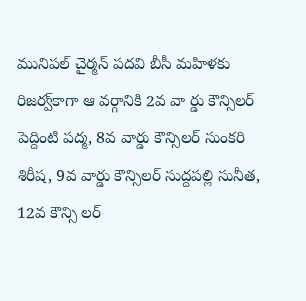మునిపల్‌ చైర్మన్‌ పదవి బీసీ మహిళకు రిజర్వ్‌కాగా ఆ వర్గానికి 2వ వా ర్డు కౌన్సిలర్‌ పెద్దింటి పద్మ, 8వ వార్డు కౌన్సిలర్‌ సుంకరి శిరీష, 9వ వార్డు కౌన్సిలర్‌ సుద్దపల్లి సునీత, 12వ కౌన్సి లర్‌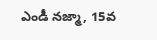ఎండీ నజ్మా, 15వ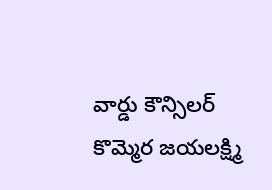వార్డు కౌన్సిలర్‌ కొమ్మెర జయలక్ష్మి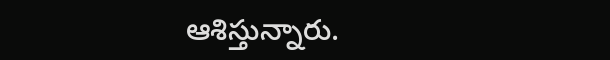ఆశిస్తున్నారు.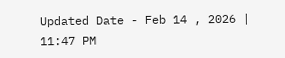Updated Date - Feb 14 , 2026 | 11:47 PM